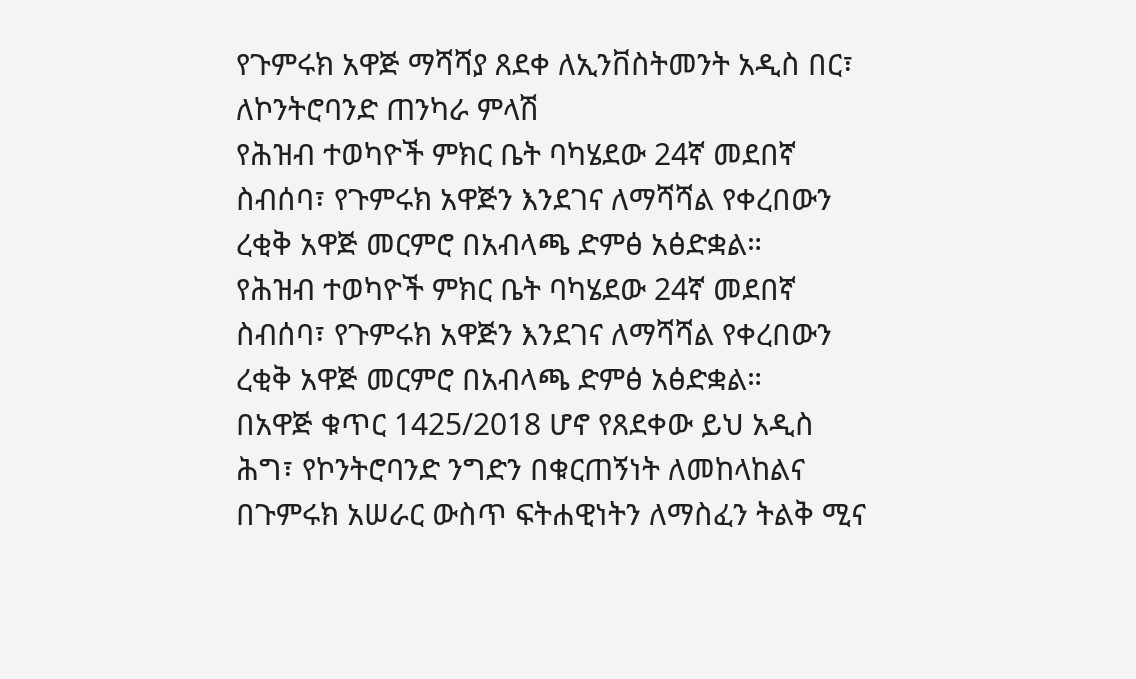የጉምሩክ አዋጅ ማሻሻያ ጸደቀ ለኢንቨስትመንት አዲስ በር፣ ለኮንትሮባንድ ጠንካራ ምላሽ
የሕዝብ ተወካዮች ምክር ቤት ባካሄደው 24ኛ መደበኛ ስብሰባ፣ የጉምሩክ አዋጅን እንደገና ለማሻሻል የቀረበውን ረቂቅ አዋጅ መርምሮ በአብላጫ ድምፅ አፅድቋል።
የሕዝብ ተወካዮች ምክር ቤት ባካሄደው 24ኛ መደበኛ ስብሰባ፣ የጉምሩክ አዋጅን እንደገና ለማሻሻል የቀረበውን ረቂቅ አዋጅ መርምሮ በአብላጫ ድምፅ አፅድቋል።
በአዋጅ ቁጥር 1425/2018 ሆኖ የጸደቀው ይህ አዲስ ሕግ፣ የኮንትሮባንድ ንግድን በቁርጠኝነት ለመከላከልና በጉምሩክ አሠራር ውስጥ ፍትሐዊነትን ለማስፈን ትልቅ ሚና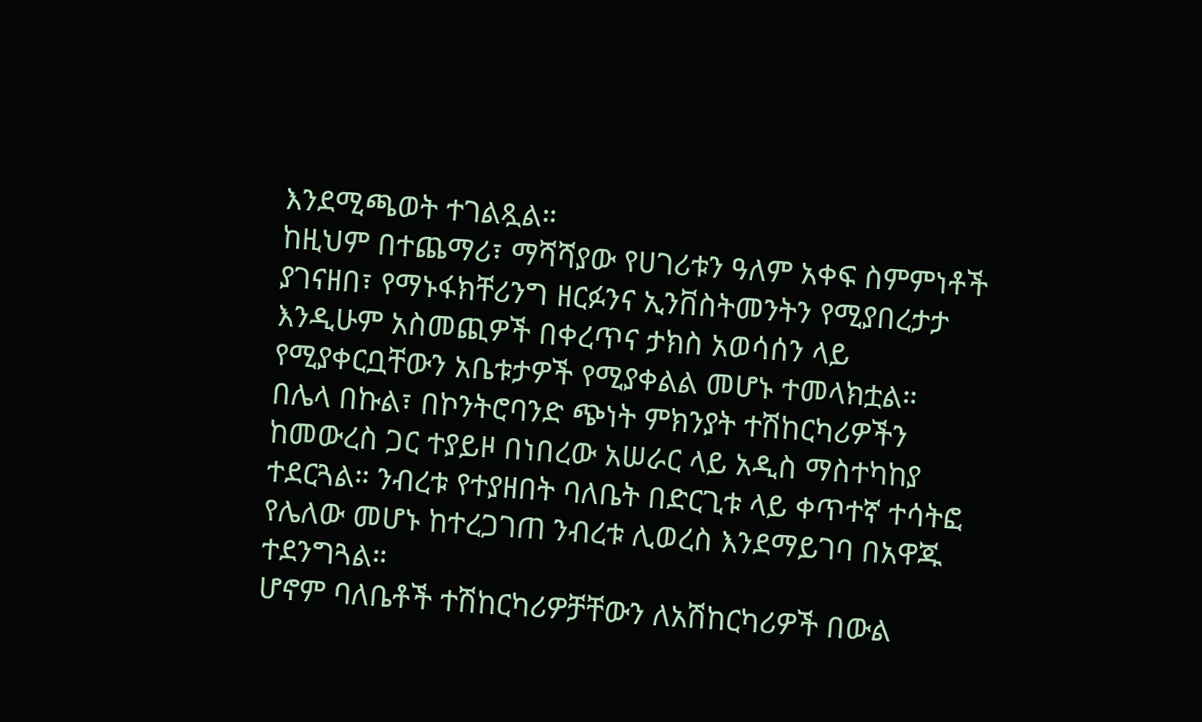እንደሚጫወት ተገልጿል።
ከዚህም በተጨማሪ፣ ማሻሻያው የሀገሪቱን ዓለም አቀፍ ስምምነቶች ያገናዘበ፣ የማኑፋክቸሪንግ ዘርፉንና ኢንቨስትመንትን የሚያበረታታ እንዲሁም አስመጪዎች በቀረጥና ታክስ አወሳሰን ላይ የሚያቀርቧቸውን አቤቱታዎች የሚያቀልል መሆኑ ተመላክቷል።
በሌላ በኩል፣ በኮንትሮባንድ ጭነት ምክንያት ተሽከርካሪዎችን ከመውረስ ጋር ተያይዞ በነበረው አሠራር ላይ አዲስ ማስተካከያ ተደርጓል። ንብረቱ የተያዘበት ባለቤት በድርጊቱ ላይ ቀጥተኛ ተሳትፎ የሌለው መሆኑ ከተረጋገጠ ንብረቱ ሊወረስ እንደማይገባ በአዋጁ ተደንግጓል።
ሆኖም ባለቤቶች ተሽከርካሪዎቻቸውን ለአሽከርካሪዎች በውል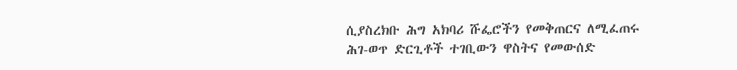ሲያስረክቡ ሕግ አክባሪ ሹፌሮችን የመቅጠርና ለሚፈጠሩ ሕገ-ወጥ ድርጊቶች ተገቢውን ዋስትና የመውሰድ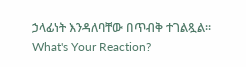ኃላፊነት እንዳለባቸው በጥብቅ ተገልጿል።
What's Your Reaction?